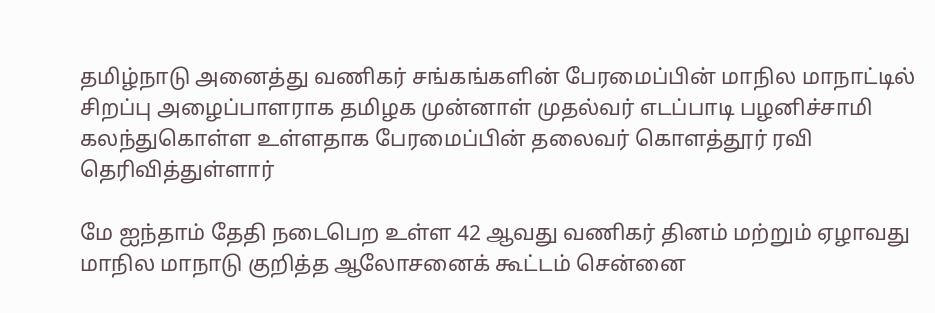தமிழ்நாடு அனைத்து வணிகர் சங்கங்களின் பேரமைப்பின் மாநில மாநாட்டில் சிறப்பு அழைப்பாளராக தமிழக முன்னாள் முதல்வர் எடப்பாடி பழனிச்சாமி கலந்துகொள்ள உள்ளதாக பேரமைப்பின் தலைவர் கொளத்தூர் ரவி தெரிவித்துள்ளார்

மே ஐந்தாம் தேதி நடைபெற உள்ள 42 ஆவது வணிகர் தினம் மற்றும் ஏழாவது மாநில மாநாடு குறித்த ஆலோசனைக் கூட்டம் சென்னை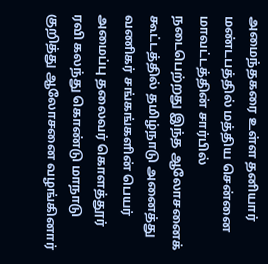அமைந்தகரை உள்ள தனியார் மண்டபத்தில் மத்திய சென்னை மாவட்டத்தின் சார்பில் நடைபெற்றது இந்த ஆலோசனைக் கூட்டத்தில் தமிழ்நாடு அனைத்து வணிகர் சங்கங்களின் பெயர் அமைப்பு தலைவர் கொளத்தூர் ரவி கலந்து கொண்டு மாநாடு குறித்து ஆலோசனை வழங்கினார்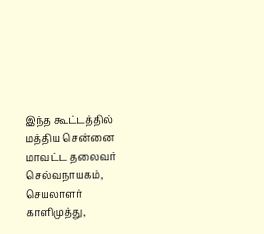இந்த கூட்டத்தில் மத்திய சென்னை மாவட்ட தலைவர் செல்வநாயகம், செயலாளர் காளிமுத்து,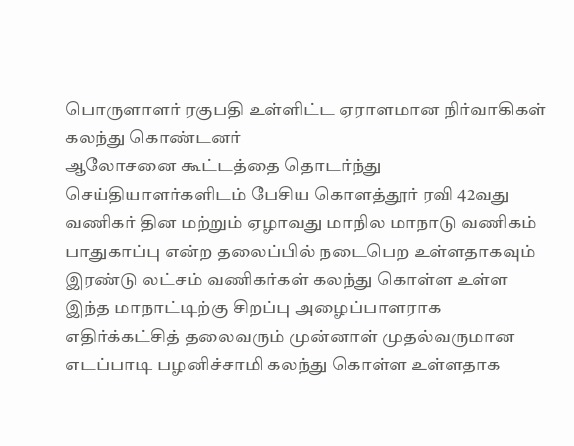பொருளாளர் ரகுபதி உள்ளிட்ட ஏராளமான நிர்வாகிகள் கலந்து கொண்டனர்
ஆலோசனை கூட்டத்தை தொடர்ந்து செய்தியாளர்களிடம் பேசிய கொளத்தூர் ரவி 42வது வணிகர் தின மற்றும் ஏழாவது மாநில மாநாடு வணிகம் பாதுகாப்பு என்ற தலைப்பில் நடைபெற உள்ளதாகவும் இரண்டு லட்சம் வணிகர்கள் கலந்து கொள்ள உள்ள இந்த மாநாட்டிற்கு சிறப்பு அழைப்பாளராக எதிர்க்கட்சித் தலைவரும் முன்னாள் முதல்வருமான எடப்பாடி பழனிச்சாமி கலந்து கொள்ள உள்ளதாக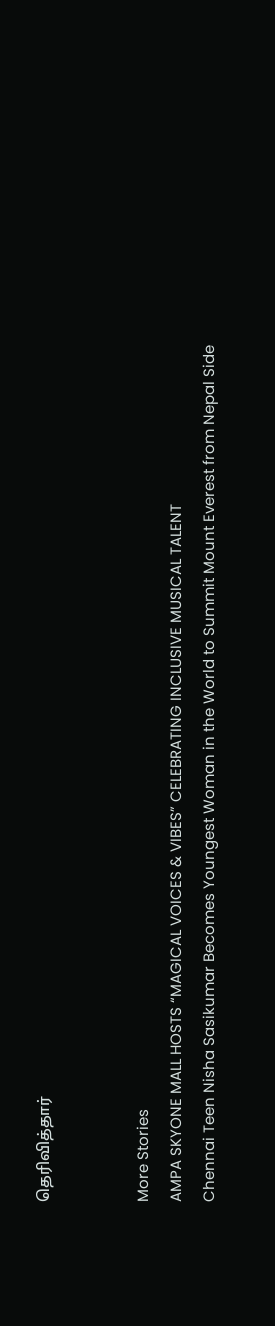தெரிவித்தார்


More Stories
AMPA SKYONE MALL HOSTS “MAGICAL VOICES & VIBES” CELEBRATING INCLUSIVE MUSICAL TALENT
Chennai Teen Nisha Sasikumar Becomes Youngest Woman in the World to Summit Mount Everest from Nepal Side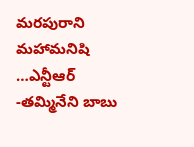మరపురాని మహామనిషి …ఎన్టీఆర్ -తమ్మినేని బాబు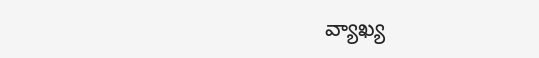వ్యాఖ్య